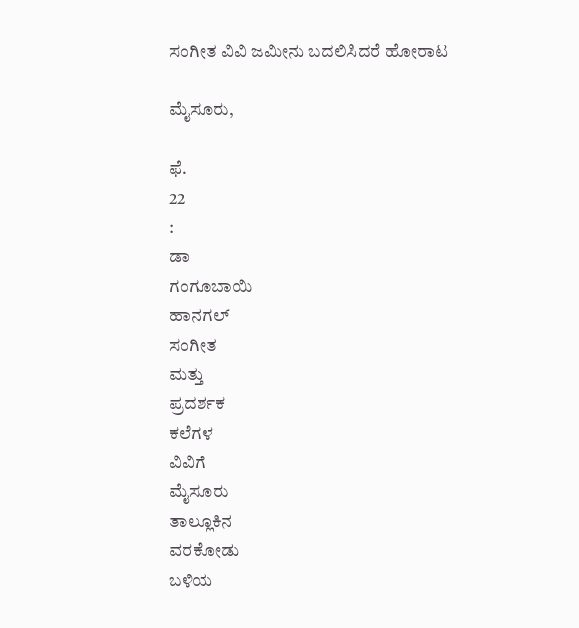ಸಂಗೀತ ವಿವಿ ಜಮೀನು ಬದಲಿಸಿದರೆ ಹೋರಾಟ

ಮೈಸೂರು,

ಫೆ.
22
:
ಡಾ
ಗಂಗೂಬಾಯಿ
ಹಾನಗಲ್
ಸಂಗೀತ
ಮತ್ತು
ಪ್ರದರ್ಶಕ
ಕಲೆಗಳ
ವಿವಿಗೆ
ಮೈಸೂರು
ತಾಲ್ಲೂಕಿನ
ವರಕೋಡು
ಬಳಿಯ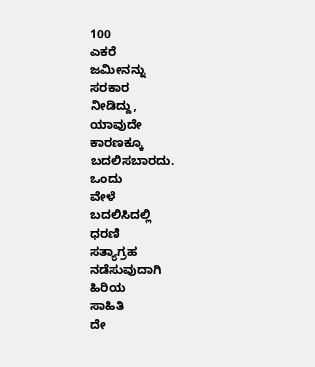100
ಎಕರೆ
ಜಮೀನನ್ನು
ಸರಕಾರ
ನೀಡಿದ್ದು,
ಯಾವುದೇ
ಕಾರಣಕ್ಕೂ
ಬದಲಿಸಬಾರದು.
ಒಂದು
ವೇಳೆ
ಬದಲಿಸಿದಲ್ಲಿ
ಧರಣಿ
ಸತ್ಯಾಗ್ರಹ
ನಡೆಸುವುದಾಗಿ
ಹಿರಿಯ
ಸಾಹಿತಿ
ದೇ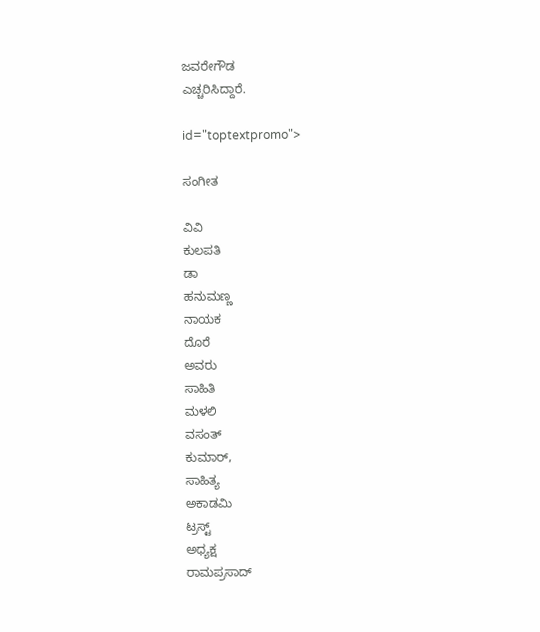ಜವರೇಗೌಡ
ಎಚ್ಚರಿಸಿದ್ದಾರೆ.

id="toptextpromo">

ಸಂಗೀತ

ವಿವಿ
ಕುಲಪತಿ
ಡಾ
ಹನುಮಣ್ಣ
ನಾಯಕ
ದೊರೆ
ಅವರು
ಸಾಹಿತಿ
ಮಳಲಿ
ವಸಂತ್
ಕುಮಾರ್,
ಸಾಹಿತ್ಯ
ಅಕಾಡಮಿ
ಟ್ರಸ್ಟ್
ಅಧ್ಯಕ್ಷ
ರಾಮಪ್ರಸಾದ್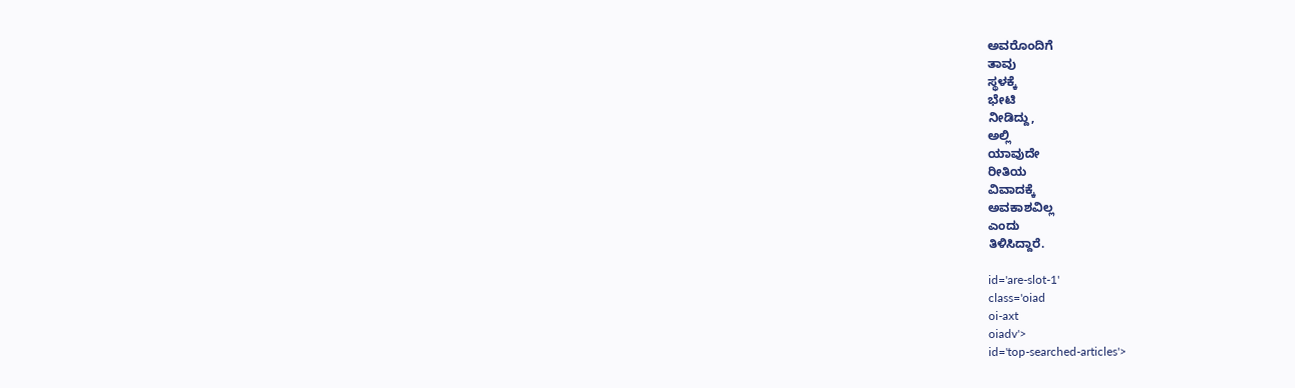ಅವರೊಂದಿಗೆ
ತಾವು
ಸ್ಥಳಕ್ಕೆ
ಭೇಟಿ
ನೀಡಿದ್ದು,
ಅಲ್ಲಿ
ಯಾವುದೇ
ರೀತಿಯ
ವಿವಾದಕ್ಕೆ
ಅವಕಾಶವಿಲ್ಲ
ಎಂದು
ತಿಳಿಸಿದ್ದಾರೆ.

id='are-slot-1'
class='oiad
oi-axt
oiadv'>
id='top-searched-articles'>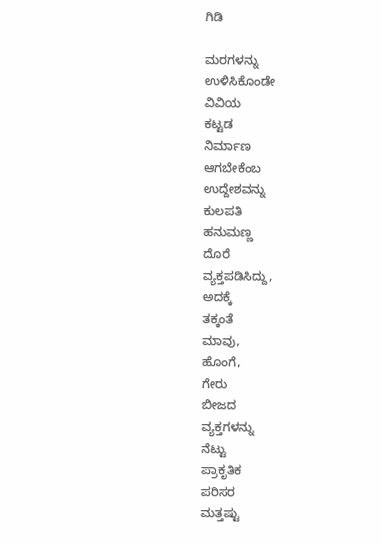ಗಿಡಿ

ಮರಗಳನ್ನು
ಉಳಿಸಿಕೊಂಡೇ
ವಿವಿಯ
ಕಟ್ಟಡ
ನಿರ್ಮಾಣ
ಆಗಬೇಕೆಂಬ
ಉದ್ದೇಶವನ್ನು
ಕುಲಪತಿ
ಹನುಮಣ್ಣ
ದೊರೆ
ವ್ಯಕ್ತಪಡಿಸಿದ್ದು,
ಅದಕ್ಕೆ
ತಕ್ಕಂತೆ
ಮಾವು,
ಹೊಂಗೆ,
ಗೇರು
ಬೀಜದ
ವ್ಯಕ್ತಗಳನ್ನು
ನೆಟ್ಟು
ಪ್ರಾಕೃತಿಕ
ಪರಿಸರ
ಮತ್ತಷ್ಟು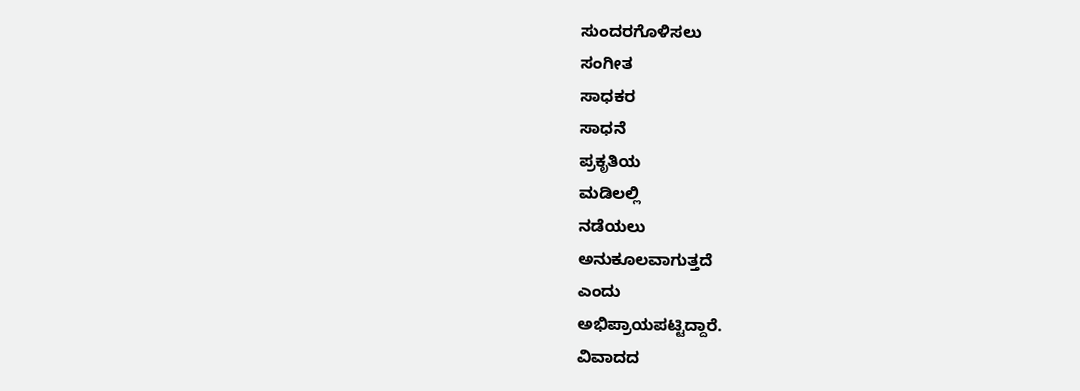ಸುಂದರಗೊಳಿಸಲು
ಸಂಗೀತ
ಸಾಧಕರ
ಸಾಧನೆ
ಪ್ರಕೃತಿಯ
ಮಡಿಲಲ್ಲಿ
ನಡೆಯಲು
ಅನುಕೂಲವಾಗುತ್ತದೆ
ಎಂದು
ಅಭಿಪ್ರಾಯಪಟ್ಟಿದ್ದಾರೆ.
ವಿವಾದದ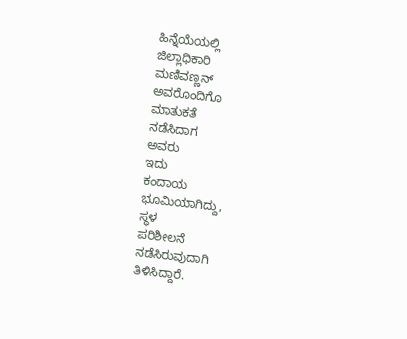ಹಿನ್ನೆಯೆಯಲ್ಲಿ
ಜಿಲ್ಲಾಧಿಕಾರಿ
ಮಣಿವಣ್ಣನ್
ಅವರೊಂದಿಗೊ
ಮಾತುಕತೆ
ನಡೆಸಿದಾಗ
ಅವರು
ಇದು
ಕಂದಾಯ
ಭೂಮಿಯಾಗಿದ್ದು,
ಸ್ಥಳ
ಪರಿಶೀಲನೆ
ನಡೆಸಿರುವುದಾಗಿ
ತಿಳಿಸಿದ್ದಾರೆ.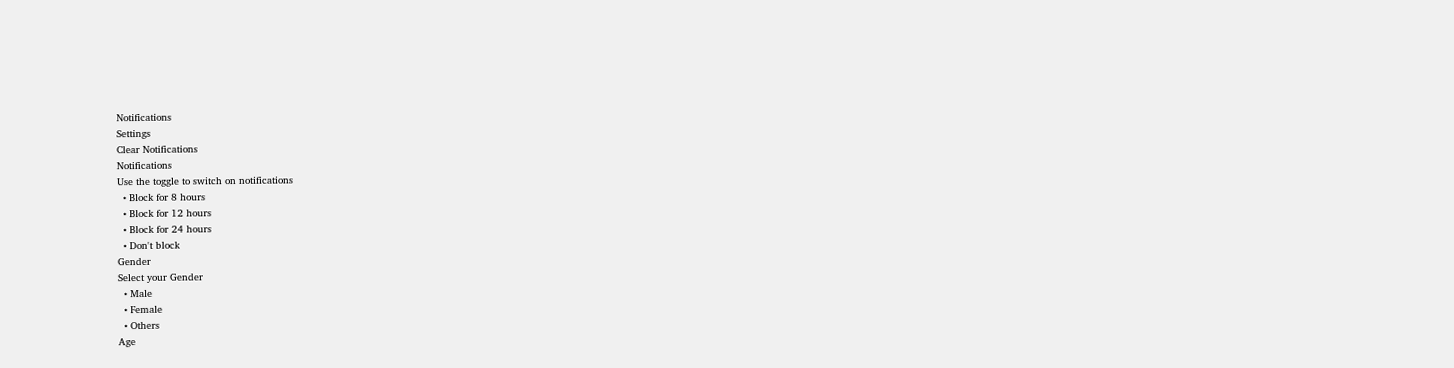Notifications
Settings
Clear Notifications
Notifications
Use the toggle to switch on notifications
  • Block for 8 hours
  • Block for 12 hours
  • Block for 24 hours
  • Don't block
Gender
Select your Gender
  • Male
  • Female
  • Others
Age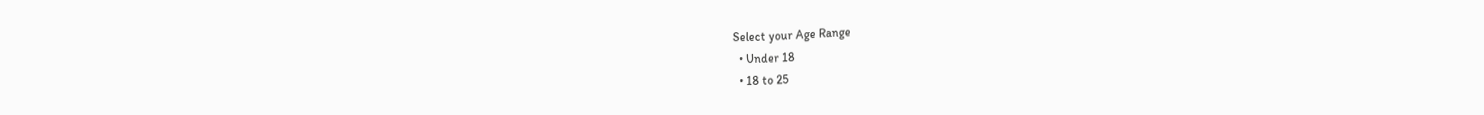Select your Age Range
  • Under 18
  • 18 to 25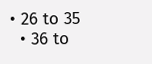• 26 to 35
  • 36 to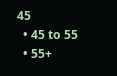45
  • 45 to 55
  • 55+